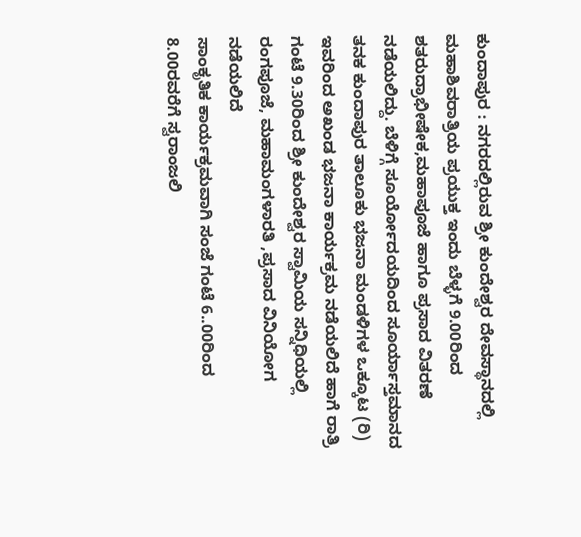ಕುಂದಾಪುರ : ನಗರದಲ್ಲಿರುವ ಶ್ರೀ ಕುಂದೇಶ್ವರ ದೇವಸ್ಥಾನದಲ್ಲಿ ಮಹಾಶಿವರಾತ್ರಿಯ ಪ್ರಯುಕ್ತ ಇಂದು ಬೆಳ್ಳಗೆ 9.00ರಿಂದ ಶತರುದ್ರಾಭೀಷೇಕ,ಮಹಾಪೂಜೆ ಹಾಗೂ ಪ್ರಸಾದ ವಿತರಣೆ ನಡೆಯಲಿದ್ದು. ಬೆಳಿಗ್ಗೆ ಸೂರ್ಯೋದಯದಿಂದ ಸೂರ್ಯಾಸ್ತಮಾನದ ತನಕ ಕುಂದಾಪುರ ತಾಲೂಕು ಭಜನಾ ಮಂಡಳಿಗಳ ಒಕ್ಕೂಟ (ರಿ) ಇವರಿಂದ ಅಖಂಡ ಭಜನಾ ಕಾರ್ಯಕ್ರಮ ನಡೆಯಲಿದೆ ಹಾಗೆ ರಾತ್ರಿ ಗಂಟೆ 9.30ರಿಂದ ಶ್ರೀ ಕುಂದೇಶ್ವರ ಸ್ವಾಮಿಯ ಸನ್ನಿಧಿಯಲ್ಲಿ ರಂಗಪೂಜೆ, ಮಹಾಮಂಗಳಾರತಿ ,ಪ್ರಸಾದ ವಿನಿಯೋಗ ನಡೆಯಲಿದೆ
ಸಾಂಕೃತಿಕ ಕಾರ್ಯಕ್ರಮವಾಗಿ ಸಂಜೆ ಗಂಟೆ 6..00ರಿಂದ 8.00ರವರೆಗೆ ಸ್ವರಾಂಜಲಿ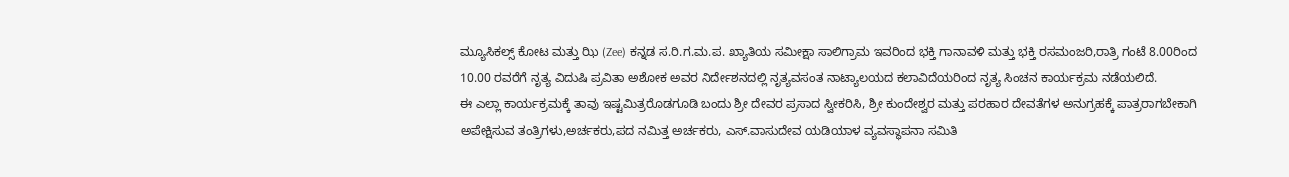ಮ್ಯೂಸಿಕಲ್ಸ್ ಕೋಟ ಮತ್ತು ಝಿ (Zee) ಕನ್ನಡ ಸ.ರಿ.ಗ.ಮ.ಪ. ಖ್ಯಾತಿಯ ಸಮೀಕ್ಷಾ ಸಾಲಿಗ್ರಾಮ ಇವರಿಂದ ಭಕ್ತಿ ಗಾನಾವಳಿ ಮತ್ತು ಭಕ್ತಿ ರಸಮಂಜರಿ,ರಾತ್ರಿ ಗಂಟೆ 8.00ರಿಂದ 10.00 ರವರೆಗೆ ನೃತ್ಯ ವಿದುಷಿ ಪ್ರವಿತಾ ಅಶೋಕ ಅವರ ನಿರ್ದೇಶನದಲ್ಲಿ ನೃತ್ಯವಸಂತ ನಾಟ್ಯಾಲಯದ ಕಲಾವಿದೆಯರಿಂದ ನೃತ್ಯ ಸಿಂಚನ ಕಾರ್ಯಕ್ರಮ ನಡೆಯಲಿದೆ.
ಈ ಎಲ್ಲಾ ಕಾರ್ಯಕ್ರಮಕ್ಕೆ ತಾವು ಇಷ್ಟಮಿತ್ರರೊಡಗೂಡಿ ಬಂದು ಶ್ರೀ ದೇವರ ಪ್ರಸಾದ ಸ್ವೀಕರಿಸಿ, ಶ್ರೀ ಕುಂದೇಶ್ವರ ಮತ್ತು ಪರಹಾರ ದೇವತೆಗಳ ಅನುಗ್ರಹಕ್ಕೆ ಪಾತ್ರರಾಗಬೇಕಾಗಿ ಅಪೇಕ್ಷಿಸುವ ತಂತ್ರಿಗಳು,ಅರ್ಚಕರು,ಪದ ನಮಿತ್ತ ಅರ್ಚಕರು, ಎಸ್.ವಾಸುದೇವ ಯಡಿಯಾಳ ವ್ಯವಸ್ಥಾಪನಾ ಸಮಿತಿ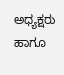ಅಧ್ಯಕ್ಷರು ಹಾಗೂ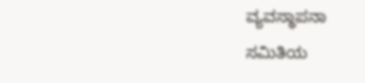ವ್ಯವಸ್ಥಾಪನಾ ಸಮಿತಿಯ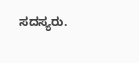ಸದಸ್ಯರು.